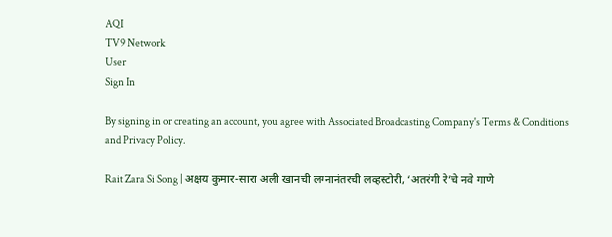AQI
TV9 Network
User
Sign In

By signing in or creating an account, you agree with Associated Broadcasting Company's Terms & Conditions and Privacy Policy.

Rait Zara Si Song | अक्षय कुमार-सारा अली खानची लग्नानंतरची लव्हस्टोरी, ‘अतरंगी रे’चे नवे गाणे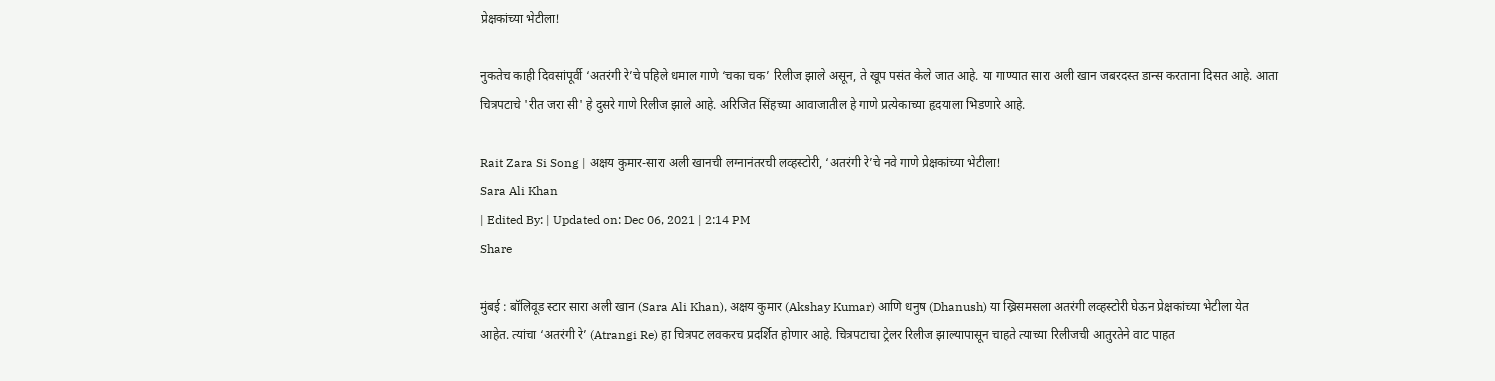प्रेक्षकांच्या भेटीला!

नुकतेच काही दिवसांपूर्वी ‘अतरंगी रे’चे पहिले धमाल गाणे ‘चका चक’ रिलीज झाले असून, ते खूप पसंत केले जात आहे. या गाण्यात सारा अली खान जबरदस्त डान्स करताना दिसत आहे. आता चित्रपटाचे 'रीत जरा सी' हे दुसरे गाणे रिलीज झाले आहे. अरिजित सिंहच्या आवाजातील हे गाणे प्रत्येकाच्या हृदयाला भिडणारे आहे.

Rait Zara Si Song | अक्षय कुमार-सारा अली खानची लग्नानंतरची लव्हस्टोरी, ‘अतरंगी रे’चे नवे गाणे प्रेक्षकांच्या भेटीला!
Sara Ali Khan
| Edited By: | Updated on: Dec 06, 2021 | 2:14 PM
Share

मुंबई : बॉलिवूड स्टार सारा अली खान (Sara Ali Khan), अक्षय कुमार (Akshay Kumar) आणि धनुष (Dhanush) या ख्रिसमसला अतरंगी लव्हस्टोरी घेऊन प्रेक्षकांच्या भेटीला येत आहेत. त्यांचा ‘अतरंगी रे’ (Atrangi Re) हा चित्रपट लवकरच प्रदर्शित होणार आहे. चित्रपटाचा ट्रेलर रिलीज झाल्यापासून चाहते त्याच्या रिलीजची आतुरतेने वाट पाहत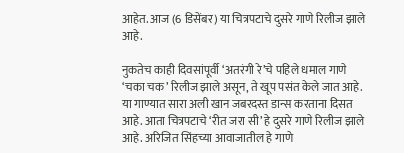आहेत. आज (6 डिसेंबर) या चित्रपटाचे दुसरे गाणे रिलीज झाले आहे.

नुकतेच काही दिवसांपूर्वी ‘अतरंगी रे’चे पहिले धमाल गाणे ‘चका चक’ रिलीज झाले असून, ते खूप पसंत केले जात आहे. या गाण्यात सारा अली खान जबरदस्त डान्स करताना दिसत आहे. आता चित्रपटाचे ‘रीत जरा सी’ हे दुसरे गाणे रिलीज झाले आहे. अरिजित सिंहच्या आवाजातील हे गाणे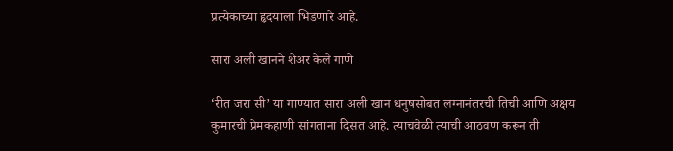प्रत्येकाच्या हृदयाला भिडणारे आहे.

सारा अली खानने शेअर केले गाणे

‘रीत जरा सी’ या गाण्यात सारा अली खान धनुषसोबत लग्नानंतरची तिची आणि अक्षय कुमारची प्रेमकहाणी सांगताना दिसत आहे. त्याचवेळी त्याची आठवण करून ती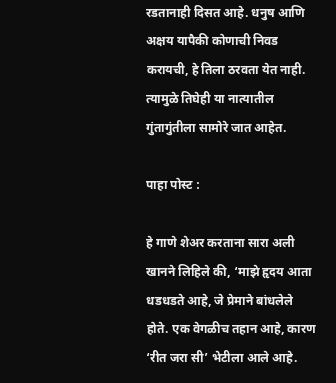रडतानाही दिसत आहे. धनुष आणि अक्षय यापैकी कोणाची निवड करायची, हे तिला ठरवता येत नाही. त्यामुळे तिघेही या नात्यातील गुंतागुंतीला सामोरे जात आहेत.

पाहा पोस्ट :

हे गाणे शेअर करताना सारा अली खानने लिहिले की, ‘माझे हृदय आता धडधडते आहे, जे प्रेमाने बांधलेले होते. एक वेगळीच तहान आहे, कारण ‘रीत जरा सी’ भेटीला आले आहे.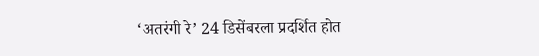‘अतरंगी रे’ 24 डिसेंबरला प्रदर्शित होत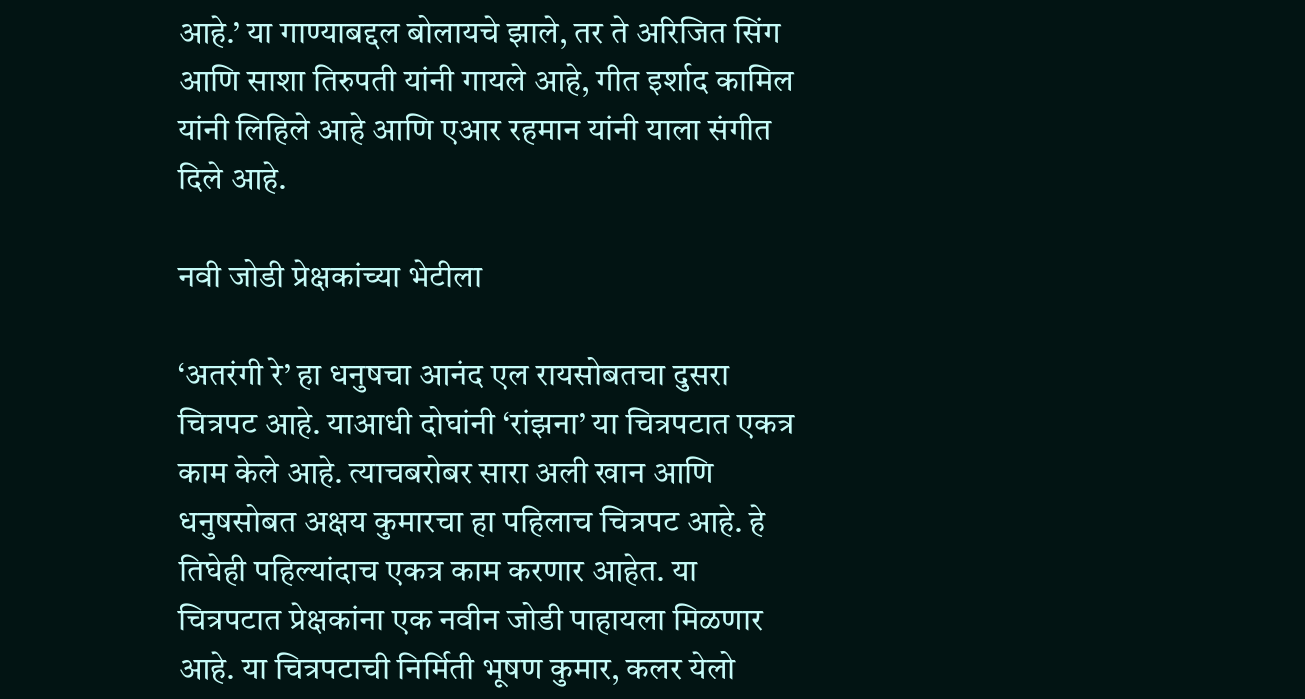आहे.’ या गाण्याबद्दल बोलायचे झाले, तर ते अरिजित सिंग आणि साशा तिरुपती यांनी गायले आहे, गीत इर्शाद कामिल यांनी लिहिले आहे आणि एआर रहमान यांनी याला संगीत दिले आहे.

नवी जोडी प्रेक्षकांच्या भेटीला

‘अतरंगी रे’ हा धनुषचा आनंद एल रायसोबतचा दुसरा चित्रपट आहे. याआधी दोघांनी ‘रांझना’ या चित्रपटात एकत्र काम केले आहे. त्याचबरोबर सारा अली खान आणि धनुषसोबत अक्षय कुमारचा हा पहिलाच चित्रपट आहे. हे तिघेही पहिल्यांदाच एकत्र काम करणार आहेत. या चित्रपटात प्रेक्षकांना एक नवीन जोडी पाहायला मिळणार आहे. या चित्रपटाची निर्मिती भूषण कुमार, कलर येलो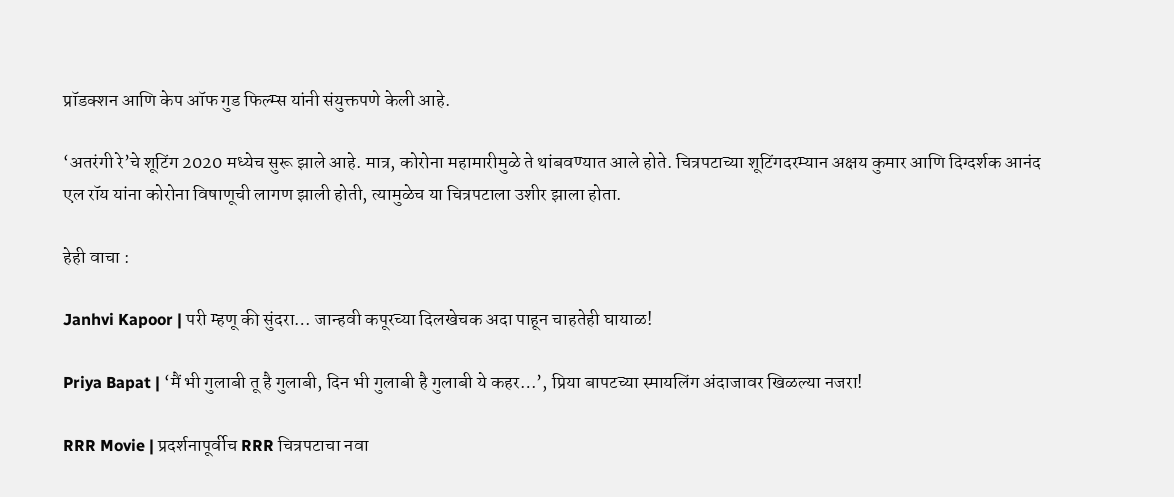प्रॉडक्शन आणि केप ऑफ गुड फिल्म्स यांनी संयुक्तपणे केली आहे.

‘अतरंगी रे’चे शूटिंग 2020 मध्येच सुरू झाले आहे. मात्र, कोरोना महामारीमुळे ते थांबवण्यात आले होते. चित्रपटाच्या शूटिंगदरम्यान अक्षय कुमार आणि दिग्दर्शक आनंद एल रॉय यांना कोरोना विषाणूची लागण झाली होती, त्यामुळेच या चित्रपटाला उशीर झाला होता.

हेही वाचा :

Janhvi Kapoor | परी म्हणू की सुंदरा… जान्हवी कपूरच्या दिलखेचक अदा पाहून चाहतेही घायाळ!

Priya Bapat | ‘मैं भी गुलाबी तू है गुलाबी, दिन भी गुलाबी है गुलाबी ये कहर…’, प्रिया बापटच्या स्मायलिंग अंदाजावर खिळल्या नजरा!

RRR Movie | प्रदर्शनापूर्वीच RRR चित्रपटाचा नवा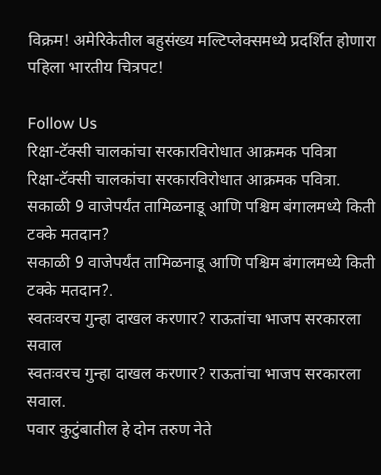विक्रम! अमेरिकेतील बहुसंख्य मल्टिप्लेक्समध्ये प्रदर्शित होणारा पहिला भारतीय चित्रपट!

Follow Us
रिक्षा-टॅक्सी चालकांचा सरकारविरोधात आक्रमक पवित्रा
रिक्षा-टॅक्सी चालकांचा सरकारविरोधात आक्रमक पवित्रा.
सकाळी 9 वाजेपर्यंत तामिळनाडू आणि पश्चिम बंगालमध्ये किती टक्के मतदान?
सकाळी 9 वाजेपर्यंत तामिळनाडू आणि पश्चिम बंगालमध्ये किती टक्के मतदान?.
स्वतःवरच गुन्हा दाखल करणार? राऊतांचा भाजप सरकारला सवाल
स्वतःवरच गुन्हा दाखल करणार? राऊतांचा भाजप सरकारला सवाल.
पवार कुटुंबातील हे दोन तरुण नेते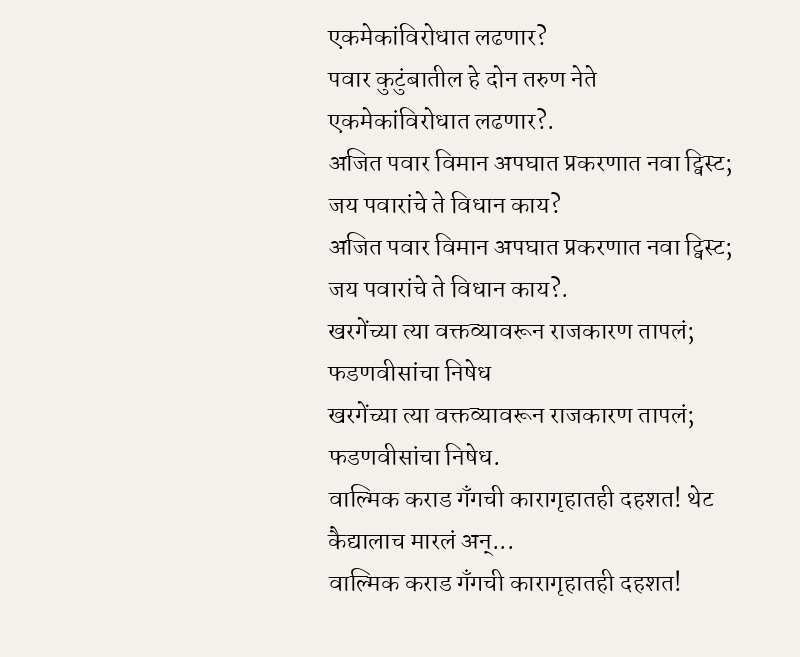एकमेकांविरोधात लढणार?
पवार कुटुंबातील हे दोन तरुण नेते एकमेकांविरोधात लढणार?.
अजित पवार विमान अपघात प्रकरणात नवा ट्विस्ट; जय पवारांचे ते विधान काय?
अजित पवार विमान अपघात प्रकरणात नवा ट्विस्ट; जय पवारांचे ते विधान काय?.
खरगेंच्या त्या वक्तव्यावरून राजकारण तापलं; फडणवीसांचा निषेध
खरगेंच्या त्या वक्तव्यावरून राजकारण तापलं; फडणवीसांचा निषेध.
वाल्मिक कराड गँगची कारागृहातही दहशत! थेट कैद्यालाच मारलं अन्...
वाल्मिक कराड गँगची कारागृहातही दहशत!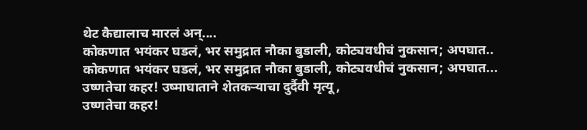थेट कैद्यालाच मारलं अन्....
कोकणात भयंकर घडलं, भर समुद्रात नौका बुडाली, कोट्यवधीचं नुकसान; अपघात..
कोकणात भयंकर घडलं, भर समुद्रात नौका बुडाली, कोट्यवधीचं नुकसान; अपघात...
उष्णतेचा कहर! उष्माघाताने शेतकऱ्याचा दुर्दैवी मृत्यू,
उष्णतेचा कहर!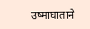उष्माघाताने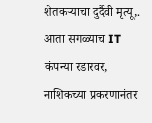शेतकऱ्याचा दुर्दैवी मृत्यू,.
आता सगळ्याच IT कंपन्या रडारवर, नाशिकच्या प्रकरणानंतर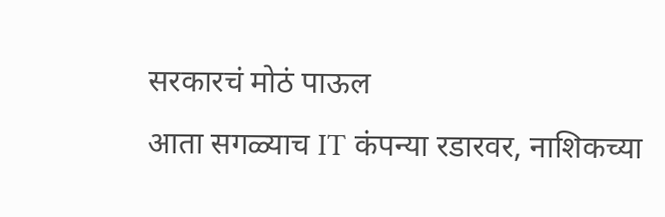सरकारचं मोठं पाऊल
आता सगळ्याच IT कंपन्या रडारवर, नाशिकच्या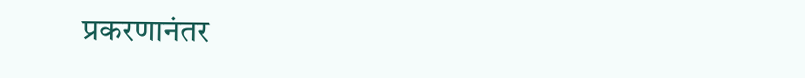प्रकरणानंतर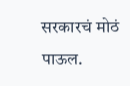सरकारचं मोठं पाऊल.